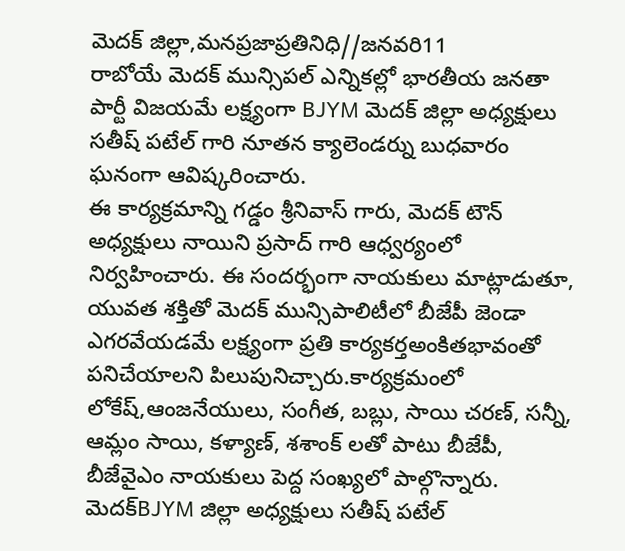మెదక్ జిల్లా,మనప్రజాప్రతినిధి//జనవరి11
రాబోయే మెదక్ మున్సిపల్ ఎన్నికల్లో భారతీయ జనతా పార్టీ విజయమే లక్ష్యంగా BJYM మెదక్ జిల్లా అధ్యక్షులు సతీష్ పటేల్ గారి నూతన క్యాలెండర్ను బుధవారం ఘనంగా ఆవిష్కరించారు.
ఈ కార్యక్రమాన్ని గడ్డం శ్రీనివాస్ గారు, మెదక్ టౌన్ అధ్యక్షులు నాయిని ప్రసాద్ గారి ఆధ్వర్యంలో నిర్వహించారు. ఈ సందర్భంగా నాయకులు మాట్లాడుతూ, యువత శక్తితో మెదక్ మున్సిపాలిటీలో బీజేపీ జెండా ఎగరవేయడమే లక్ష్యంగా ప్రతి కార్యకర్తఅంకితభావంతో పనిచేయాలని పిలుపునిచ్చారు.కార్యక్రమంలో లోకేష్,ఆంజనేయులు, సంగీత, బబ్లు, సాయి చరణ్, సన్నీ, ఆమ్లం సాయి, కళ్యాణ్, శశాంక్ లతో పాటు బీజేపీ, బీజేవైఎం నాయకులు పెద్ద సంఖ్యలో పాల్గొన్నారు.
మెదక్BJYM జిల్లా అధ్యక్షులు సతీష్ పటేల్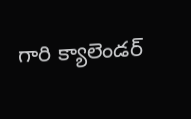గారి క్యాలెండర్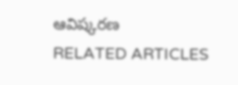ఆవిష్కరణ
RELATED ARTICLES